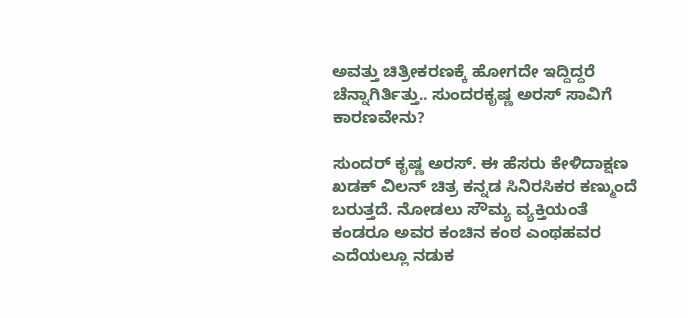ಅವತ್ತು ಚಿತ್ರೀಕರಣಕ್ಕೆ ಹೋಗದೇ ಇದ್ದಿದ್ದರೆ ಚೆನ್ನಾಗಿರ್ತಿತ್ತು.. ಸುಂದರಕೃಷ್ಣ ಅರಸ್ ಸಾವಿಗೆ ಕಾರಣವೇನು?

ಸುಂದರ್ ಕೃಷ್ಣ ಅರಸ್. ಈ ಹೆಸರು ಕೇಳಿದಾಕ್ಷಣ ಖಡಕ್ ವಿಲನ್ ಚಿತ್ರ ಕನ್ನಡ ಸಿನಿರಸಿಕರ ಕಣ್ಮುಂದೆ ಬರುತ್ತದೆ. ನೋಡಲು ಸೌಮ್ಯ ವ್ಯಕ್ತಿಯಂತೆ ಕಂಡರೂ ಅವರ ಕಂಚಿನ ಕಂಠ ಎಂಥಹವರ ಎದೆಯಲ್ಲೂ ನಡುಕ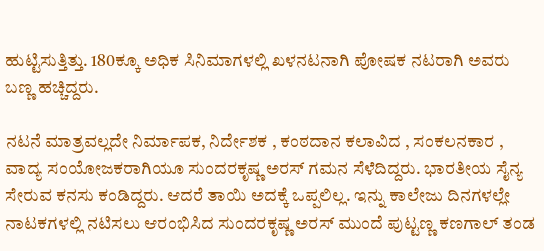ಹುಟ್ಟಿಸುತ್ತಿತ್ತು. 180ಕ್ಕೂ ಅಧಿಕ ಸಿನಿಮಾಗಳಲ್ಲಿ ಖಳನಟನಾಗಿ ಪೋಷಕ ನಟರಾಗಿ ಅವರು ಬಣ್ಣ ಹಚ್ಚಿದ್ದರು.

ನಟನೆ ಮಾತ್ರವಲ್ಲದೇ ನಿರ್ಮಾಪಕ, ನಿರ್ದೇಶಕ , ಕಂಠದಾನ ಕಲಾವಿದ , ಸಂಕಲನಕಾರ ,
ವಾದ್ಯ ಸಂಯೋಜಕರಾಗಿಯೂ ಸುಂದರಕೃಷ್ಣ ಅರಸ್ ಗಮನ ಸೆಳೆದಿದ್ದರು. ಭಾರತೀಯ ಸೈನ್ಯ ಸೇರುವ ಕನಸು ಕಂಡಿದ್ದರು. ಆದರೆ ತಾಯಿ ಅದಕ್ಕೆ ಒಪ್ಪಲಿಲ್ಲ. ಇನ್ನು ಕಾಲೇಜು ದಿನಗಳಲ್ಲೇ ನಾಟಕಗಳಲ್ಲಿ ನಟಿಸಲು ಆರಂಭಿಸಿದ ಸುಂದರಕೃಷ್ಣ ಅರಸ್ ಮುಂದೆ ಪುಟ್ಟಣ್ಣ ಕಣಗಾಲ್ ತಂಡ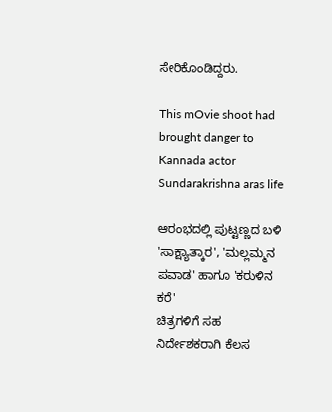ಸೇರಿಕೊಂಡಿದ್ದರು.

This mOvie shoot had brought danger to Kannada actor Sundarakrishna aras life

ಆರಂಭದಲ್ಲಿ ಪುಟ್ಟಣ್ಣದ ಬಳಿ 'ಸಾಕ್ಷ್ಯಾತ್ಕಾರ', 'ಮಲ್ಲಮ್ಮನ ಪವಾಡ' ಹಾಗೂ 'ಕರುಳಿನ ಕರೆ'
ಚಿತ್ರಗಳಿಗೆ ಸಹ ನಿರ್ದೇಶಕರಾಗಿ ಕೆಲಸ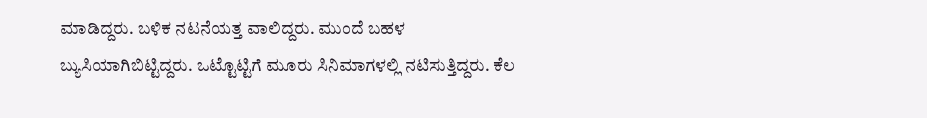ಮಾಡಿದ್ದರು. ಬಳಿಕ ನಟನೆಯತ್ತ ವಾಲಿದ್ದರು. ಮುಂದೆ ಬಹಳ ಬ್ಯುಸಿಯಾಗಿಬಿಟ್ಟಿದ್ದರು. ಒಟ್ಟೊಟ್ಟಿಗೆ ಮೂರು ಸಿನಿಮಾಗಳಲ್ಲಿ ನಟಿಸುತ್ತಿದ್ದರು. ಕೆಲ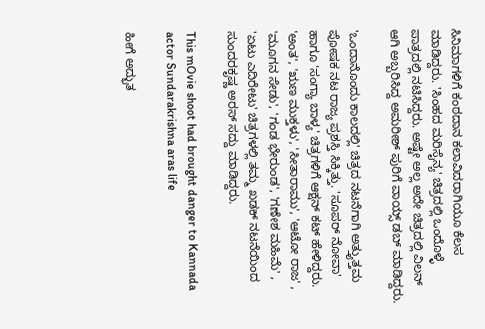ಸಿನಿಮಾಗಳಿಗೆ ಕಂಠದಾನ ಕಲಾವಿದರಾಗಿಯೂ ಕೆಲಸ ಮಾಡಿದ್ದರು. 'ಸಿಂಹದ ಮರಿಸೈನ್ಯ' ಚಿತ್ರದಲ್ಲಿ ಒಂದೊಳ್ಳೆ ಪಾತ್ರದಲ್ಲಿ ನಟಿಸಿದ್ದರು. ಅಷ್ಟೇ ಅಲ್ಲ ಅದೇ ಚಿತ್ರದಲ್ಲಿ ವಿಲನ್ ಆಗಿ ಅಬ್ಬರಿಸಿದ್ದ ಅಮರೀಶ್ ಪುರಿಗೆ ವಾಯ್ಸ್ ಡಬ್ ಮಾಡಿದ್ದರು.

'ಒಂದಾನೊಂದು ಕಾಲದಲ್ಲಿ' ಚಿತ್ರದ ನಟನೆಗಾಗಿ ಅತ್ತ್ಯುತ್ತಮ ಪೋಷಕ ನಟ ರಾಜ್ಯ ಪ್ರಶಸ್ತಿ ಸಿಕ್ಕಿತ್ತು. 'ಸೂಪರ್ ನೋವಾ' ಹಾಗೂ 'ಸಂಗ್ಯಾ ಬಾಳ್ಯ' ಚಿತ್ರಗಳಿಗೆ ಆಕ್ಷನ್ ಕಟ್ ಹೇಳಿದ್ದರು. 'ಅಂತ', 'ಋಣ ಮುಕ್ತಳು', 'ಸೀತಾರಾಮು', 'ಆಟೋ ರಾಜ' , 'ಮೂಗನ ಸೇಡು', 'ಗಂಡ ಭೇರುಂಡ', 'ಗಣೇಶ ಮಹಿಮೆ' , 'ಏಟು ಎದಿರೇಟು' ಚಿತ್ರಗಳಲ್ಲಿ ತಮ್ಮ ಖಡಕ್ ನಟನೆಯಿಂದ ಸುಂದರಕೃಷ್ಣ ಅರಸ್ ಸದ್ದು ಮಾಡಿದ್ದರು.

This mOvie shoot had brought danger to Kannada actor Sundarakrishna aras life

ಹೀಗೆ ಅದ್ಭುತ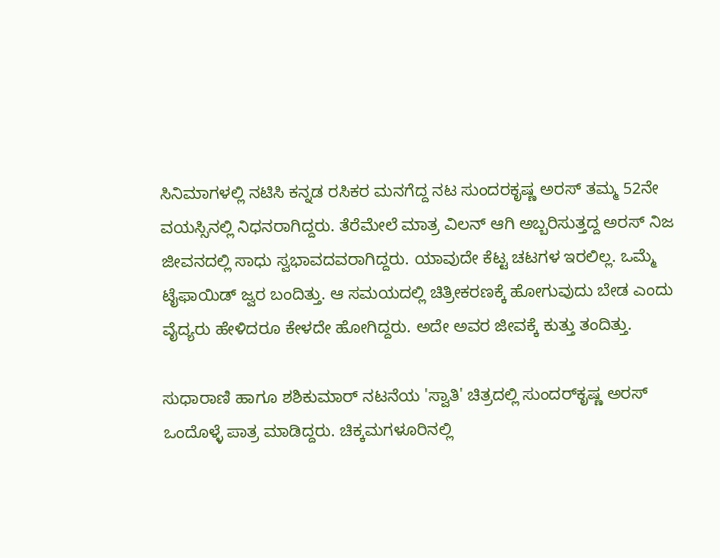ಸಿನಿಮಾಗಳಲ್ಲಿ ನಟಿಸಿ ಕನ್ನಡ ರಸಿಕರ ಮನಗೆದ್ದ ನಟ ಸುಂದರಕೃಷ್ಣ ಅರಸ್ ತಮ್ಮ 52ನೇ ವಯಸ್ಸಿನಲ್ಲಿ ನಿಧನರಾಗಿದ್ದರು. ತೆರೆಮೇಲೆ ಮಾತ್ರ ವಿಲನ್ ಆಗಿ ಅಬ್ಬರಿಸುತ್ತದ್ದ ಅರಸ್ ನಿಜ ಜೀವನದಲ್ಲಿ ಸಾಧು ಸ್ವಭಾವದವರಾಗಿದ್ದರು. ಯಾವುದೇ ಕೆಟ್ಟ ಚಟಗಳ ಇರಲಿಲ್ಲ. ಒಮ್ಮೆ ಟೈಫಾಯಿಡ್ ಜ್ವರ ಬಂದಿತ್ತು. ಆ ಸಮಯದಲ್ಲಿ ಚಿತ್ರೀಕರಣಕ್ಕೆ ಹೋಗುವುದು ಬೇಡ ಎಂದು ವೈದ್ಯರು ಹೇಳಿದರೂ ಕೇಳದೇ ಹೋಗಿದ್ದರು. ಅದೇ ಅವರ ಜೀವಕ್ಕೆ ಕುತ್ತು ತಂದಿತ್ತು.

ಸುಧಾರಾಣಿ ಹಾಗೂ ಶಶಿಕುಮಾರ್ ನಟನೆಯ 'ಸ್ವಾತಿ' ಚಿತ್ರದಲ್ಲಿ ಸುಂದರ್‌ಕೃಷ್ಣ ಅರಸ್ ಒಂದೊಳ್ಳೆ ಪಾತ್ರ ಮಾಡಿದ್ದರು. ಚಿಕ್ಕಮಗಳೂರಿನಲ್ಲಿ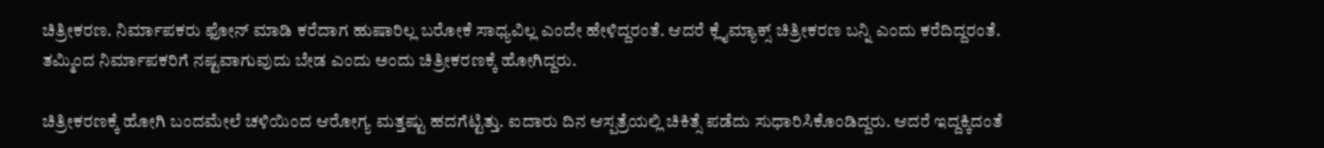ಚಿತ್ರೀಕರಣ. ನಿರ್ಮಾಪಕರು ಫೋನ್ ಮಾಡಿ ಕರೆದಾಗ ಹುಷಾರಿಲ್ಲ ಬರೋಕೆ ಸಾಧ್ಯವಿಲ್ಲ ಎಂದೇ ಹೇಳಿದ್ದರಂತೆ. ಆದರೆ ಕ್ಲೈಮ್ಯಾಕ್ಸ್ ಚಿತ್ರೀಕರಣ ಬನ್ನಿ ಎಂದು ಕರೆದಿದ್ದರಂತೆ. ತಮ್ಮಿಂದ ನಿರ್ಮಾಪಕರಿಗೆ ನಷ್ಟವಾಗುವುದು ಬೇಡ ಎಂದು ಅಂದು ಚಿತ್ರೀಕರಣಕ್ಕೆ ಹೋಗಿದ್ದರು.

ಚಿತ್ರೀಕರಣಕ್ಕೆ ಹೋಗಿ ಬಂದಮೇಲೆ ಚಳಿಯಿಂದ ಆರೋಗ್ಯ ಮತ್ತಷ್ಟು ಹದಗೆಟ್ಟಿತ್ತು. ಐದಾರು ದಿನ ಆಸ್ಪತ್ರೆಯಲ್ಲಿ ಚಿಕಿತ್ಸೆ ಪಡೆದು ಸುಧಾರಿಸಿಕೊಂಡಿದ್ದರು. ಆದರೆ ಇದ್ದಕ್ಕಿದಂತೆ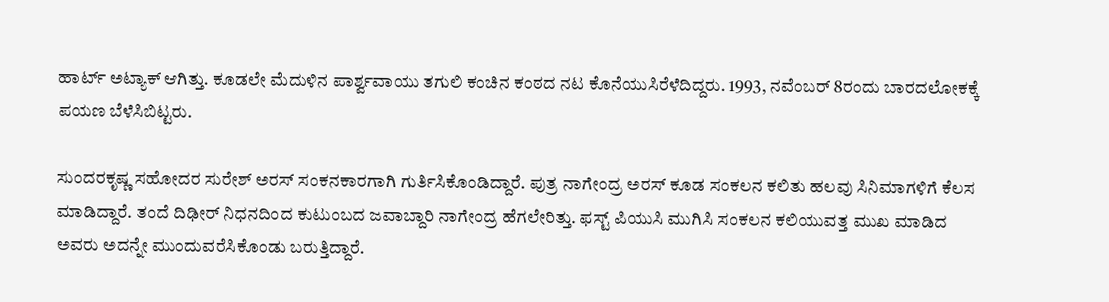ಹಾರ್ಟ್ ಅಟ್ಯಾಕ್ ಆಗಿತ್ತು. ಕೂಡಲೇ ಮೆದುಳಿನ ಪಾರ್ಶ್ವವಾಯು ತಗುಲಿ ಕಂಚಿನ ಕಂಠದ ನಟ ಕೊನೆಯುಸಿರೆಳೆದಿದ್ದರು. 1993, ನವೆಂಬರ್ 8ರಂದು ಬಾರದಲೋಕಕ್ಕೆ ಪಯಣ ಬೆಳೆಸಿಬಿಟ್ಟರು.

ಸುಂದರಕೃಷ್ಣ ಸಹೋದರ ಸುರೇಶ್ ಅರಸ್ ಸಂಕನಕಾರಗಾಗಿ ಗುರ್ತಿಸಿಕೊಂಡಿದ್ದಾರೆ. ಪುತ್ರ ನಾಗೇಂದ್ರ ಅರಸ್ ಕೂಡ ಸಂಕಲನ ಕಲಿತು ಹಲವು ಸಿನಿಮಾಗಳಿಗೆ ಕೆಲಸ ಮಾಡಿದ್ದಾರೆ. ತಂದೆ ದಿಢೀರ್ ನಿಧನದಿಂದ ಕುಟುಂಬದ ಜವಾಬ್ದಾರಿ ನಾಗೇಂದ್ರ ಹೆಗಲೇರಿತ್ತು. ಫಸ್ಟ್ ಪಿಯುಸಿ ಮುಗಿಸಿ ಸಂಕಲನ ಕಲಿಯುವತ್ತ ಮುಖ ಮಾಡಿದ ಅವರು ಅದನ್ನೇ ಮುಂದುವರೆಸಿಕೊಂಡು ಬರುತ್ತಿದ್ದಾರೆ.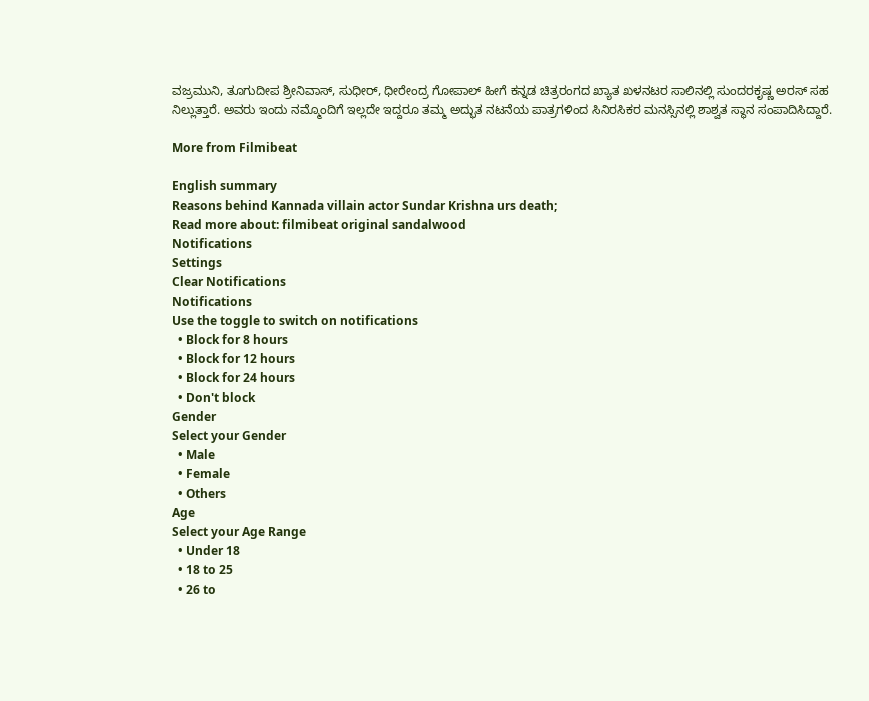ವಜ್ರಮುನಿ, ತೂಗುದೀಪ ಶ್ರೀನಿವಾಸ್, ಸುಧೀರ್, ಧೀರೇಂದ್ರ ಗೋಪಾಲ್ ಹೀಗೆ ಕನ್ನಡ ಚಿತ್ರರಂಗದ ಖ್ಯಾತ ಖಳನಟರ ಸಾಲಿನಲ್ಲಿ ಸುಂದರಕೃಷ್ಣ ಅರಸ್ ಸಹ ನಿಲ್ಲುತ್ತಾರೆ. ಅವರು ಇಂದು ನಮ್ಮೊಂದಿಗೆ ಇಲ್ಲದೇ ಇದ್ದರೂ ತಮ್ಮ ಅದ್ಭುತ ನಟನೆಯ ಪಾತ್ರಗಳಿಂದ ಸಿನಿರಸಿಕರ ಮನಸ್ಸಿನಲ್ಲಿ ಶಾಶ್ವತ ಸ್ಥಾನ ಸಂಪಾದಿಸಿದ್ದಾರೆ.

More from Filmibeat

English summary
Reasons behind Kannada villain actor Sundar Krishna urs death;
Read more about: filmibeat original sandalwood
Notifications
Settings
Clear Notifications
Notifications
Use the toggle to switch on notifications
  • Block for 8 hours
  • Block for 12 hours
  • Block for 24 hours
  • Don't block
Gender
Select your Gender
  • Male
  • Female
  • Others
Age
Select your Age Range
  • Under 18
  • 18 to 25
  • 26 to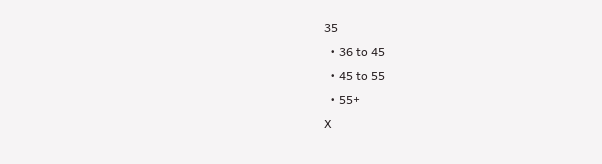35
  • 36 to 45
  • 45 to 55
  • 55+
X